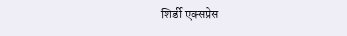शिर्डी एक्सप्रेस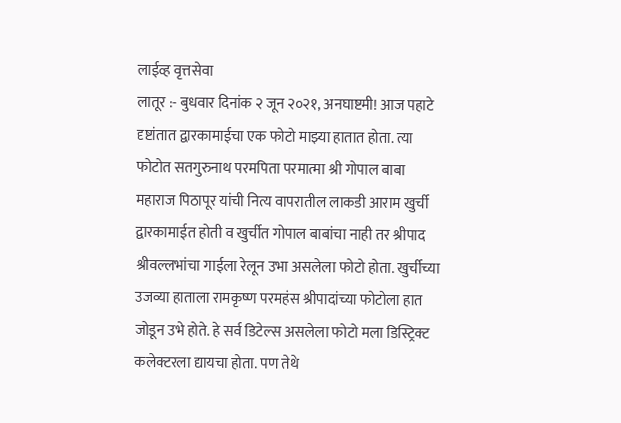लाईव्ह वृत्तसेवा
लातूर :- बुधवार दिनांक २ जून २०२१, अनघाष्टमी! आज पहाटे दृष्टांतात द्वारकामाईचा एक फोटो माझ्या हातात होता. त्या फोटोत सतगुरुनाथ परमपिता परमात्मा श्री गोपाल बाबा महाराज पिठापूर यांची नित्य वापरातील लाकडी आराम खुर्ची द्वारकामाईत होती व खुर्चीत गोपाल बाबांचा नाही तर श्रीपाद श्रीवल्लभांचा गाईला रेलून उभा असलेला फोटो होता. खुर्चीच्या उजव्या हाताला रामकृष्ण परमहंस श्रीपादांच्या फोटोला हात जोडून उभे होते. हे सर्व डिटेल्स असलेला फोटो मला डिस्ट्रिक्ट कलेक्टरला द्यायचा होता. पण तेथे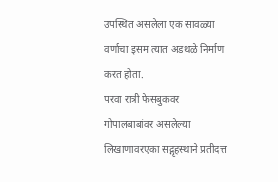उपस्थित असलेला एक सावळ्या वर्णाचा इसम त्यात अडथळे निर्माण करत होता.
परवा रात्री फेसबुकवर गोपालबाबांवर असलेल्या लिखाणावरएका सद्गृहस्थाने प्रतीदत्त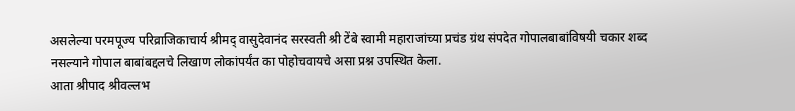असलेल्या परमपूज्य परिव्राजिकाचार्य श्रीमद् वासुदेवानंद सरस्वती श्री टेंबे स्वामी महाराजांच्या प्रचंड ग्रंथ संपदेत गोपालबाबांविषयी चकार शब्द नसल्याने गोपाल बाबांबद्दलचे लिखाण लोकांपर्यंत का पोहोचवायचे असा प्रश्न उपस्थित केला.
आता श्रीपाद श्रीवल्लभ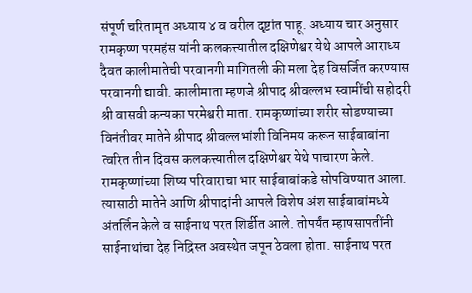संपूर्ण चरितामृत अध्याय ४ व वरील दृष्टांत पाहू. अध्याय चार अनुसार रामकृष्ण परमहंस यांनी कलकत्त्यातील दक्षिणेश्वर येथे आपले आराध्य दैवत कालीमातेची परवानगी मागितली की मला देह विसर्जित करण्यास परवानगी द्यावी. कालीमाता म्हणजे श्रीपाद श्रीवल्लभ स्वामींची सहोदरी श्री वासवी कन्यका परमेश्वरी माता. रामकृष्णांच्या शरीर सोडण्याच्या विनंतीवर मातेने श्रीपाद श्रीवल्लभांशी विनिमय करून साईबाबांना त्वरित तीन दिवस कलकत्त्यातील दक्षिणेश्वर येथे पाचारण केले. रामकृष्णांच्या शिष्य परिवाराचा भार साईबाबांकडे सोपविण्यात आला. त्यासाठी मातेने आणि श्रीपादांनी आपले विशेष अंश साईबाबांमध्ये अंतर्लिन केले व साईनाथ परत शिर्डीत आले. तोपर्यंत म्हाषसापतींनी साईनाथांचा देह निद्रिस्त अवस्थेत जपून ठेवला होता. साईनाथ परत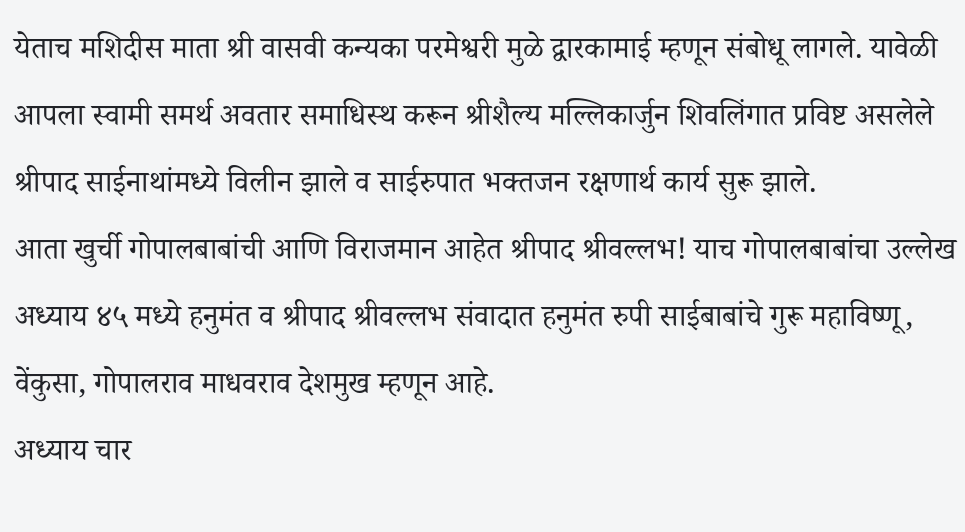येताच मशिदीस माता श्री वासवी कन्यका परमेश्वरी मुळे द्वारकामाई म्हणून संबोधू लागले. यावेळी आपला स्वामी समर्थ अवतार समाधिस्थ करून श्रीशैल्य मल्लिकार्जुन शिवलिंगात प्रविष्ट असलेले श्रीपाद साईनाथांमध्ये विलीन झाले व साईरुपात भक्तजन रक्षणार्थ कार्य सुरू झाले.
आता खुर्ची गोपालबाबांची आणि विराजमान आहेत श्रीपाद श्रीवल्लभ! याच गोपालबाबांचा उल्लेख अध्याय ४५ मध्ये हनुमंत व श्रीपाद श्रीवल्लभ संवादात हनुमंत रुपी साईबाबांचे गुरू महाविष्णू, वेंकुसा, गोपालराव माधवराव देशमुख म्हणून आहे.
अध्याय चार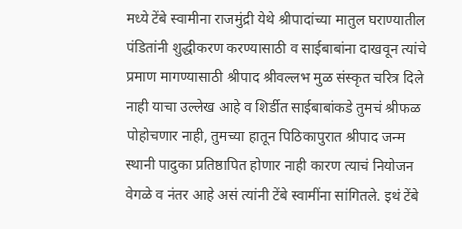मध्ये टेंबे स्वामीना राजमुंद्री येथे श्रीपादांच्या मातुल घराण्यातील पंडितांनी शुद्धीकरण करण्यासाठी व साईबाबांना दाखवून त्यांचे प्रमाण मागण्यासाठी श्रीपाद श्रीवल्लभ मुळ संस्कृत चरित्र दिले नाही याचा उल्लेख आहे व शिर्डीत साईबाबांकडे तुमचं श्रीफळ पोहोचणार नाही, तुमच्या हातून पिठिकापुरात श्रीपाद जन्म स्थानी पादुका प्रतिष्ठापित होणार नाही कारण त्याचं नियोजन वेगळे व नंतर आहे असं त्यांनी टेंबे स्वामींना सांगितले. इथं टेंबे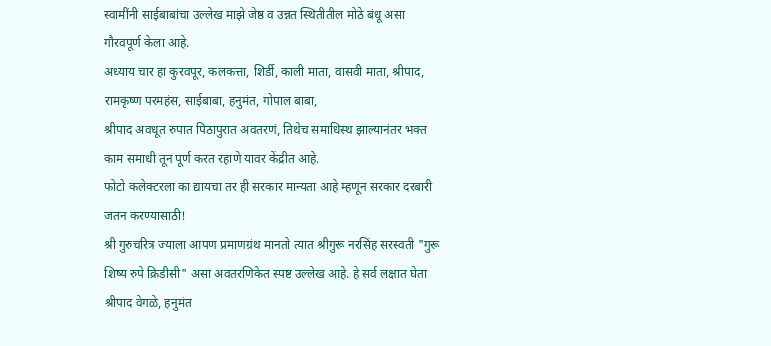स्वामींनी साईबाबांचा उल्लेख माझे जेष्ठ व उन्नत स्थितीतील मोठे बंधू असा गौरवपूर्ण केला आहे.
अध्याय चार हा कुरवपूर, कलकत्ता, शिर्डी, काली माता, वासवी माता, श्रीपाद, रामकृष्ण परमहंस, साईबाबा, हनुमंत, गोपाल बाबा,
श्रीपाद अवधूत रुपात पिठापुरात अवतरणं, तिथेच समाधिस्थ झाल्यानंतर भक्त काम समाधी तून पूर्ण करत रहाणे यावर केंद्रीत आहे.
फोटो कलेक्टरला का द्यायचा तर ही सरकार मान्यता आहे म्हणून सरकार दरबारी जतन करण्यासाठी!
श्री गुरुचरित्र ज्याला आपण प्रमाणग्रंथ मानतो त्यात श्रीगुरू नरसिंह सरस्वती "गुरू शिष्य रुपे क्रिडीसी" असा अवतरणिकेत स्पष्ट उल्लेख आहे. हे सर्व लक्षात घेता श्रीपाद वेगळे, हनुमंत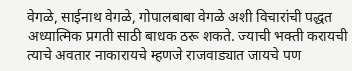वेगळे, साईनाथ वेगळे, गोपालबाबा वेगळे अशी विचारांची पद्धत अध्यात्मिक प्रगती साठी बाधक ठरू शकते. ज्याची भक्ती करायची त्याचे अवतार नाकारायचे म्हणजे राजवाड्यात जायचे पण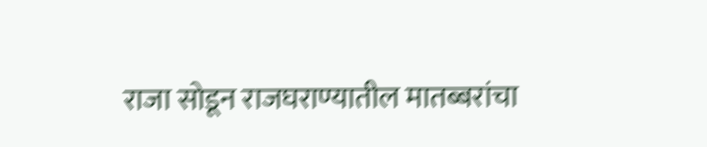राजा सोडून राजघराण्यातील मातब्बरांचा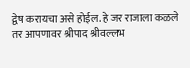द्वेष करायचा असे होईल. हे जर राजाला कळले तर आपणावर श्रीपाद श्रीवल्लभ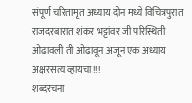संपूर्ण चरितामृत अध्याय दोन मध्ये विचित्रपुरात राजदरबारात शंकर भट्टांवर जी परिस्थिती ओढावली ती ओढावून अजून एक अध्याय अक्षरसत्य व्हायचा!!!
शब्दरचना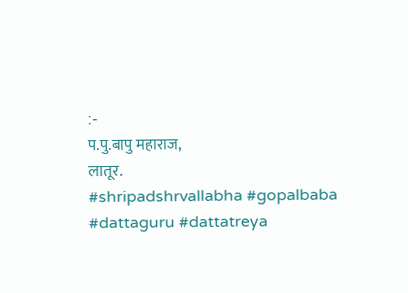:-
प.पु.बापु महाराज,
लातूर.
#shripadshrvallabha #gopalbaba #dattaguru #dattatreya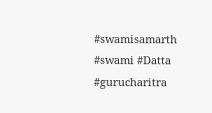#swamisamarth #swami #Datta #gurucharitra